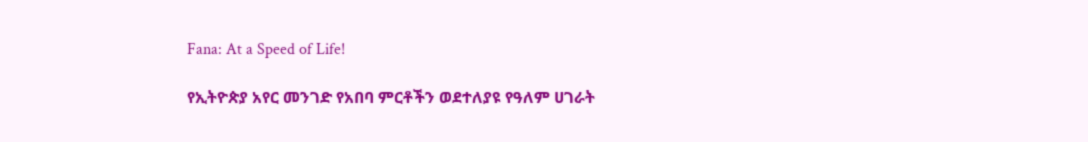Fana: At a Speed of Life!

የኢትዮጵያ አየር መንገድ የአበባ ምርቶችን ወደተለያዩ የዓለም ሀገራት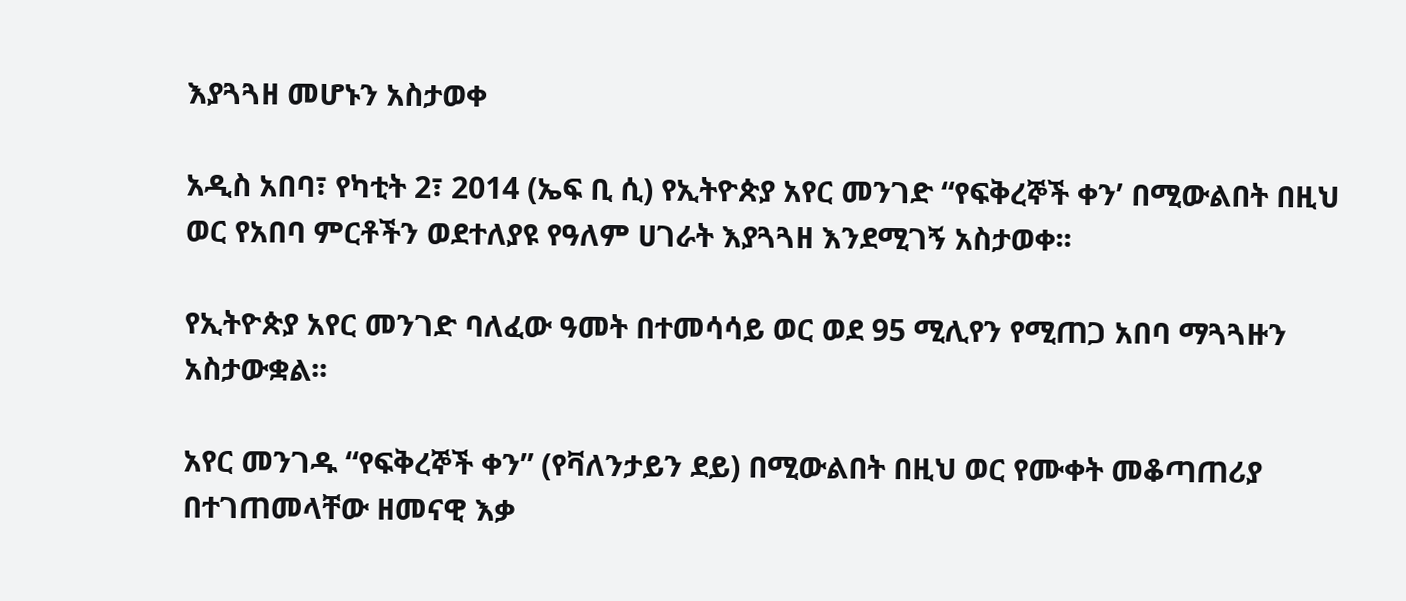እያጓጓዘ መሆኑን አስታወቀ

አዲስ አበባ፣ የካቲት 2፣ 2014 (ኤፍ ቢ ሲ) የኢትዮጵያ አየር መንገድ “የፍቅረኞች ቀን’ በሚውልበት በዚህ ወር የአበባ ምርቶችን ወደተለያዩ የዓለም ሀገራት እያጓጓዘ እንደሚገኝ አስታወቀ፡፡

የኢትዮጵያ አየር መንገድ ባለፈው ዓመት በተመሳሳይ ወር ወደ 95 ሚሊየን የሚጠጋ አበባ ማጓጓዙን አስታውቋል፡፡

አየር መንገዱ “የፍቅረኞች ቀን” (የቫለንታይን ደይ) በሚውልበት በዚህ ወር የሙቀት መቆጣጠሪያ በተገጠመላቸው ዘመናዊ እቃ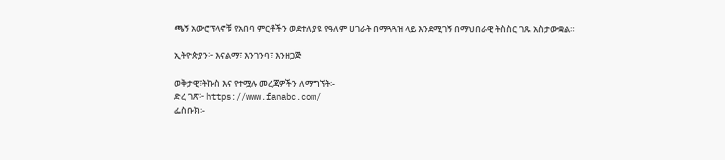ጫኝ አውሮፕላኖቹ የአበባ ምርቶችን ወደተለያዩ የዓለም ሀገራት በማጓጓዝ ላይ እንደሚገኝ በማህበራዊ ትስስር ገጹ አስታውቋል።

ኢትዮጵያን፦ እናልማ፣ እንገንባ፣ እንዘጋጅ

ወቅታዊ፣ትኩስ እና የተሟሉ መረጃዎችን ለማግኘት፡-
ድረ ገጽ፦ https://www.fanabc.com/
ፌስቡክ፡-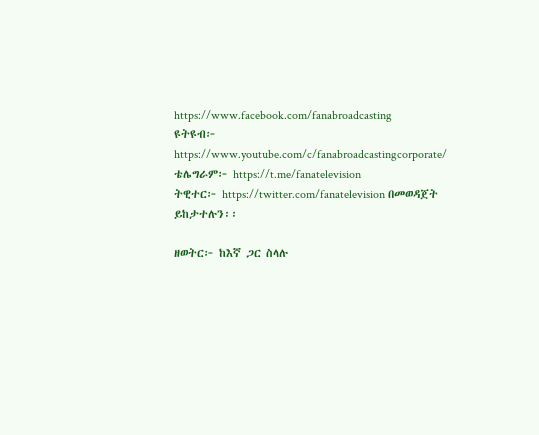https://www.facebook.com/fanabroadcasting
ዩትዩብ፦ https://www.youtube.com/c/fanabroadcastingcorporate/
ቴሌግራም፦ https://t.me/fanatelevision
ትዊተር፦ https://twitter.com/fanatelevision በመወዳጀት ይከታተሉን፡፡

ዘወትር፦ ከእኛ ጋር ስላሉ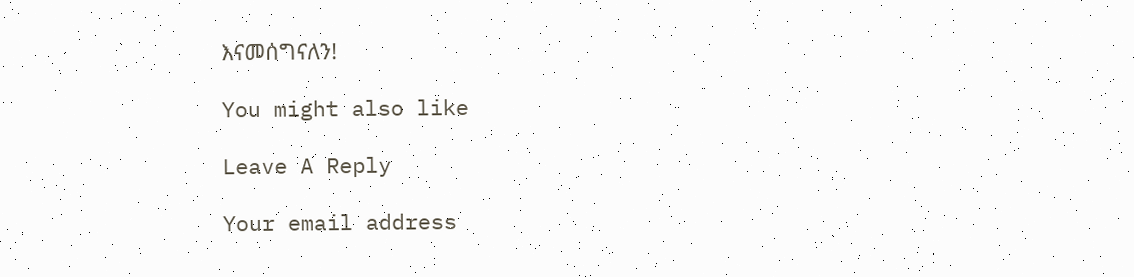እናመሰግናለን!

You might also like

Leave A Reply

Your email address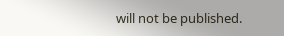will not be published.